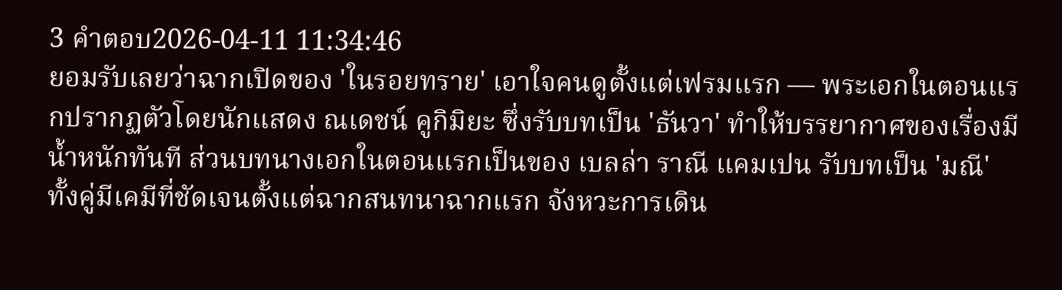3 คำตอบ2026-04-11 11:34:46
ยอมรับเลยว่าฉากเปิดของ 'ในรอยทราย' เอาใจคนดูตั้งแต่เฟรมแรก — พระเอกในตอนแรกปรากฏตัวโดยนักแสดง ณเดชน์ คูกิมิยะ ซึ่งรับบทเป็น 'ธันวา' ทำให้บรรยากาศของเรื่องมีน้ำหนักทันที ส่วนบทนางเอกในตอนแรกเป็นของ เบลล่า ราณี แคมเปน รับบทเป็น 'มณี' ทั้งคู่มีเคมีที่ชัดเจนตั้งแต่ฉากสนทนาฉากแรก จังหวะการเดิน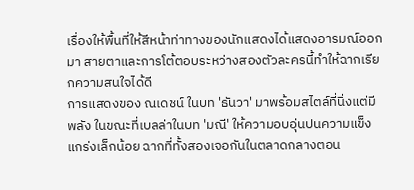เรื่องให้พื้นที่ให้สีหน้าท่าทางของนักแสดงได้แสดงอารมณ์ออกมา สายตาและการโต้ตอบระหว่างสองตัวละครนี้ทำให้ฉากเรียกความสนใจได้ดี
การแสดงของ ณเดชน์ ในบท 'ธันวา' มาพร้อมสไตล์ที่นิ่งแต่มีพลัง ในขณะที่เบลล่าในบท 'มณี' ให้ความอบอุ่นปนความแข็งแกร่งเล็กน้อย ฉากที่ทั้งสองเจอกันในตลาดกลางตอน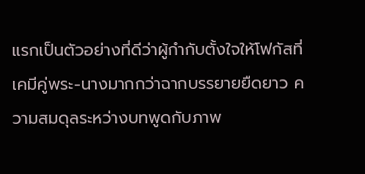แรกเป็นตัวอย่างที่ดีว่าผู้กำกับตั้งใจให้โฟกัสที่เคมีคู่พระ-นางมากกว่าฉากบรรยายยืดยาว ความสมดุลระหว่างบทพูดกับภาพ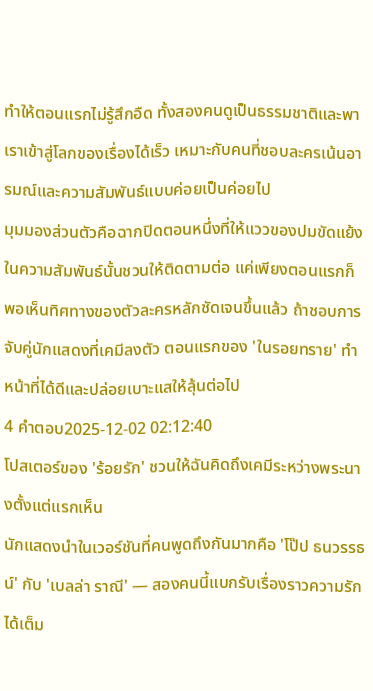ทำให้ตอนแรกไม่รู้สึกอืด ทั้งสองคนดูเป็นธรรมชาติและพาเราเข้าสู่โลกของเรื่องได้เร็ว เหมาะกับคนที่ชอบละครเน้นอารมณ์และความสัมพันธ์แบบค่อยเป็นค่อยไป
มุมมองส่วนตัวคือฉากปิดตอนหนึ่งที่ให้แววของปมขัดแย้งในความสัมพันธ์นั้นชวนให้ติดตามต่อ แค่เพียงตอนแรกก็พอเห็นทิศทางของตัวละครหลักชัดเจนขึ้นแล้ว ถ้าชอบการจับคู่นักแสดงที่เคมีลงตัว ตอนแรกของ 'ในรอยทราย' ทำหน้าที่ได้ดีและปล่อยเบาะแสให้ลุ้นต่อไป
4 คำตอบ2025-12-02 02:12:40
โปสเตอร์ของ 'ร้อยรัก' ชวนให้ฉันคิดถึงเคมีระหว่างพระนางตั้งแต่แรกเห็น
นักแสดงนำในเวอร์ชันที่คนพูดถึงกันมากคือ 'โป๊ป ธนวรรธน์' กับ 'เบลล่า ราณี' — สองคนนี้แบกรับเรื่องราวความรักได้เต็ม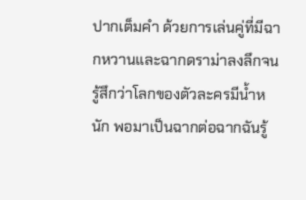ปากเต็มคำ ด้วยการเล่นคู่ที่มีฉากหวานและฉากดราม่าลงลึกจนรู้สึกว่าโลกของตัวละครมีน้ำหนัก พอมาเป็นฉากต่อฉากฉันรู้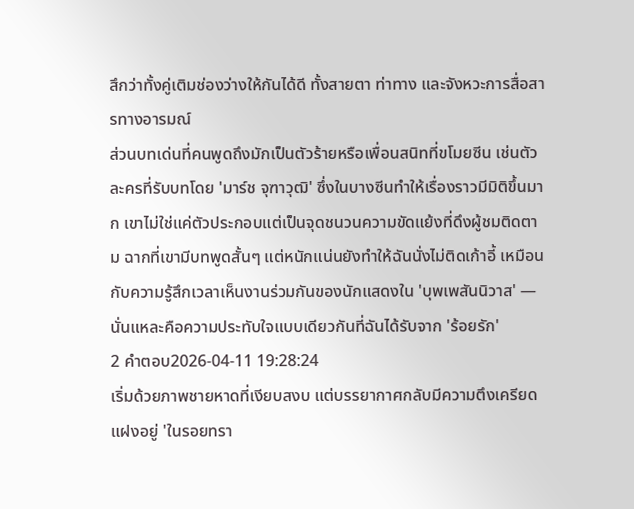สึกว่าทั้งคู่เติมช่องว่างให้กันได้ดี ทั้งสายตา ท่าทาง และจังหวะการสื่อสารทางอารมณ์
ส่วนบทเด่นที่คนพูดถึงมักเป็นตัวร้ายหรือเพื่อนสนิทที่ขโมยซีน เช่นตัวละครที่รับบทโดย 'มาร์ช จุฑาวุฒิ' ซึ่งในบางซีนทำให้เรื่องราวมีมิติขึ้นมาก เขาไม่ใช่แค่ตัวประกอบแต่เป็นจุดชนวนความขัดแย้งที่ดึงผู้ชมติดตาม ฉากที่เขามีบทพูดสั้นๆ แต่หนักแน่นยังทำให้ฉันนั่งไม่ติดเก้าอี้ เหมือนกับความรู้สึกเวลาเห็นงานร่วมกันของนักแสดงใน 'บุพเพสันนิวาส' — นั่นแหละคือความประทับใจแบบเดียวกันที่ฉันได้รับจาก 'ร้อยรัก'
2 คำตอบ2026-04-11 19:28:24
เริ่มด้วยภาพชายหาดที่เงียบสงบ แต่บรรยากาศกลับมีความตึงเครียดแฝงอยู่ 'ในรอยทรา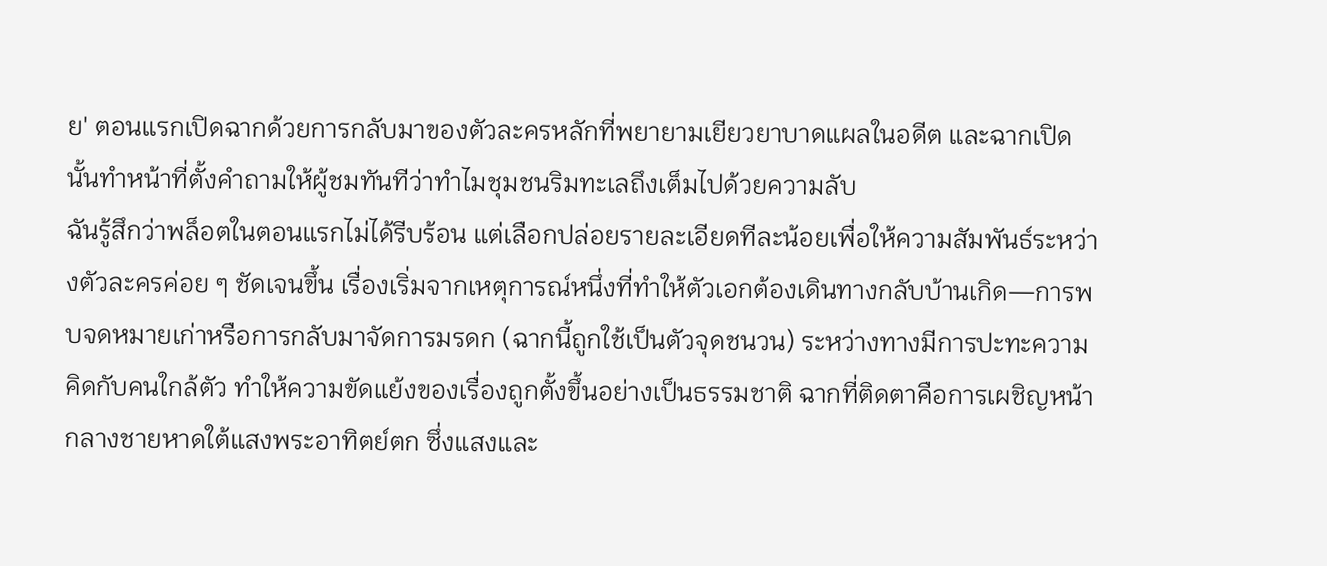ย' ตอนแรกเปิดฉากด้วยการกลับมาของตัวละครหลักที่พยายามเยียวยาบาดแผลในอดีต และฉากเปิดนั้นทำหน้าที่ตั้งคำถามให้ผู้ชมทันทีว่าทำไมชุมชนริมทะเลถึงเต็มไปด้วยความลับ
ฉันรู้สึกว่าพล็อตในตอนแรกไม่ได้รีบร้อน แต่เลือกปล่อยรายละเอียดทีละน้อยเพื่อให้ความสัมพันธ์ระหว่างตัวละครค่อย ๆ ชัดเจนขึ้น เรื่องเริ่มจากเหตุการณ์หนึ่งที่ทำให้ตัวเอกต้องเดินทางกลับบ้านเกิด—การพบจดหมายเก่าหรือการกลับมาจัดการมรดก (ฉากนี้ถูกใช้เป็นตัวจุดชนวน) ระหว่างทางมีการปะทะความคิดกับคนใกล้ตัว ทำให้ความขัดแย้งของเรื่องถูกตั้งขึ้นอย่างเป็นธรรมชาติ ฉากที่ติดตาคือการเผชิญหน้ากลางชายหาดใต้แสงพระอาทิตย์ตก ซึ่งแสงและ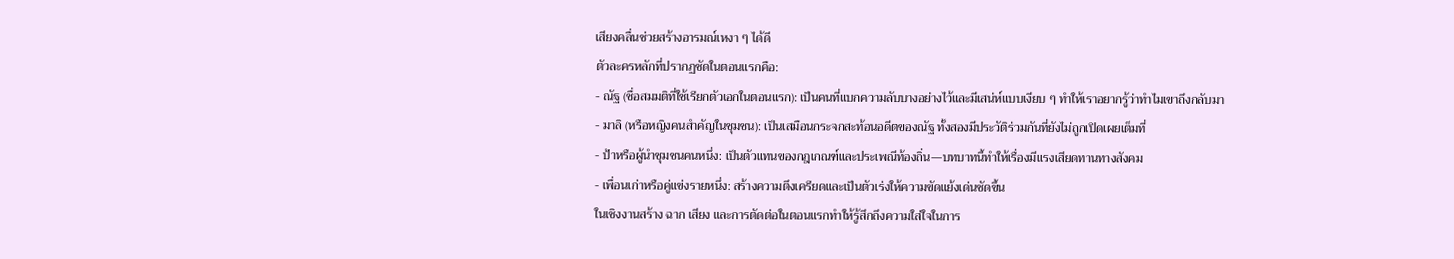เสียงคลื่นช่วยสร้างอารมณ์เหงา ๆ ได้ดี
ตัวละครหลักที่ปรากฏชัดในตอนแรกคือ:
- ณัฐ (ชื่อสมมติที่ใช้เรียกตัวเอกในตอนแรก): เป็นคนที่แบกความลับบางอย่างไว้และมีเสน่ห์แบบเงียบ ๆ ทำให้เราอยากรู้ว่าทำไมเขาถึงกลับมา
- มาลิ (หรือหญิงคนสำคัญในชุมชน): เป็นเสมือนกระจกสะท้อนอดีตของณัฐ ทั้งสองมีประวัติร่วมกันที่ยังไม่ถูกเปิดเผยเต็มที่
- ป้าหรือผู้นำชุมชนคนหนึ่ง: เป็นตัวแทนของกฎเกณฑ์และประเพณีท้องถิ่น—บทบาทนี้ทำให้เรื่องมีแรงเสียดทานทางสังคม
- เพื่อนเก่าหรือคู่แข่งรายหนึ่ง: สร้างความตึงเครียดและเป็นตัวเร่งให้ความขัดแย้งเด่นชัดขึ้น
ในเชิงงานสร้าง ฉาก เสียง และการตัดต่อในตอนแรกทำให้รู้สึกถึงความใส่ใจในการ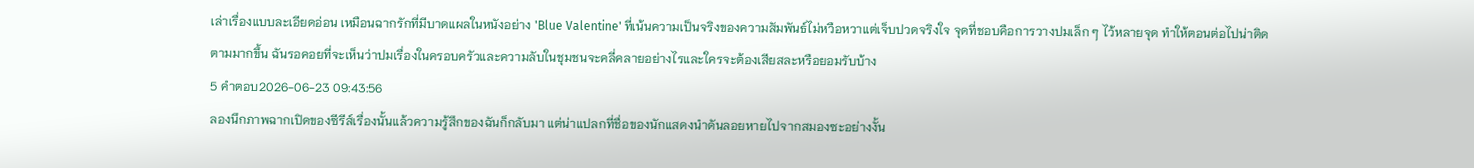เล่าเรื่องแบบละเอียดอ่อน เหมือนฉากรักที่มีบาดแผลในหนังอย่าง 'Blue Valentine' ที่เน้นความเป็นจริงของความสัมพันธ์ไม่หวือหวาแต่เจ็บปวดจริงใจ จุดที่ชอบคือการวางปมเล็ก ๆ ไว้หลายจุด ทำให้ตอนต่อไปน่าติดตามมากขึ้น ฉันรอคอยที่จะเห็นว่าปมเรื่องในครอบครัวและความลับในชุมชนจะคลี่คลายอย่างไรและใครจะต้องเสียสละหรือยอมรับบ้าง
5 คำตอบ2026-06-23 09:43:56
ลองนึกภาพฉากเปิดของซีรีส์เรื่องนั้นแล้วความรู้สึกของฉันก็กลับมา แต่น่าแปลกที่ชื่อของนักแสดงนำดันลอยหายไปจากสมองซะอย่างงั้น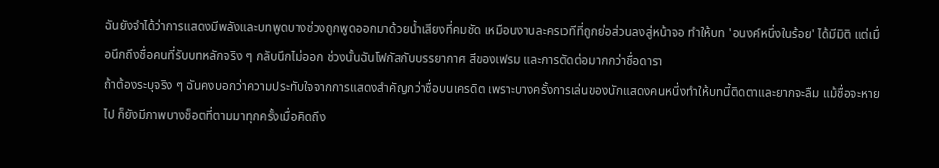ฉันยังจำได้ว่าการแสดงมีพลังและบทพูดบางช่วงถูกพูดออกมาด้วยน้ำเสียงที่คมชัด เหมือนงานละครเวทีที่ถูกย่อส่วนลงสู่หน้าจอ ทำให้บท 'อนงค์หนึ่งในร้อย' ได้มีมิติ แต่เมื่อนึกถึงชื่อคนที่รับบทหลักจริง ๆ กลับนึกไม่ออก ช่วงนั้นฉันโฟกัสกับบรรยากาศ สีของเฟรม และการตัดต่อมากกว่าชื่อดารา
ถ้าต้องระบุจริง ๆ ฉันคงบอกว่าความประทับใจจากการแสดงสำคัญกว่าชื่อบนเครดิต เพราะบางครั้งการเล่นของนักแสดงคนหนึ่งทำให้บทนี้ติดตาและยากจะลืม แม้ชื่อจะหายไป ก็ยังมีภาพบางช็อตที่ตามมาทุกครั้งเมื่อคิดถึง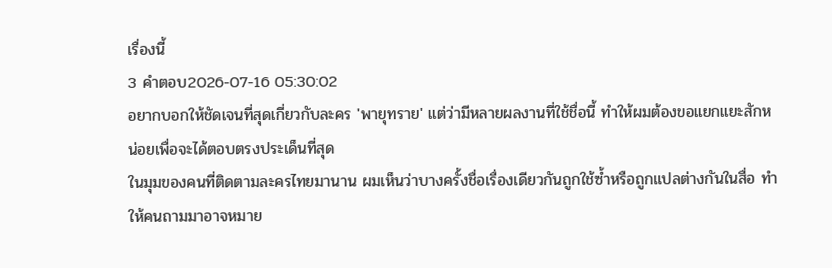เรื่องนี้
3 คำตอบ2026-07-16 05:30:02
อยากบอกให้ชัดเจนที่สุดเกี่ยวกับละคร 'พายุทราย' แต่ว่ามีหลายผลงานที่ใช้ชื่อนี้ ทำให้ผมต้องขอแยกแยะสักหน่อยเพื่อจะได้ตอบตรงประเด็นที่สุด
ในมุมของคนที่ติดตามละครไทยมานาน ผมเห็นว่าบางครั้งชื่อเรื่องเดียวกันถูกใช้ซ้ำหรือถูกแปลต่างกันในสื่อ ทำให้คนถามมาอาจหมาย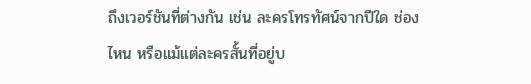ถึงเวอร์ชันที่ต่างกัน เช่น ละครโทรทัศน์จากปีใด ช่องไหน หรือแม้แต่ละครสั้นที่อยู่บ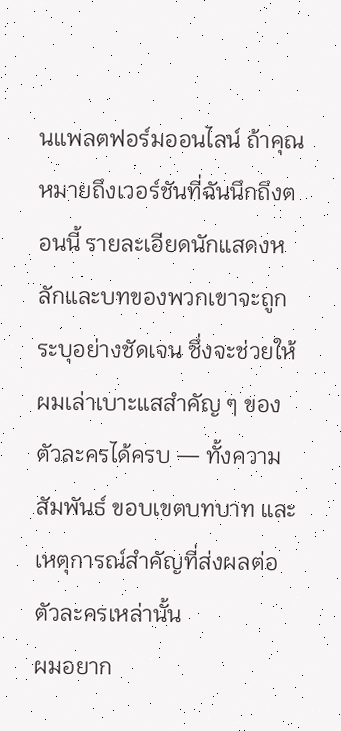นแพลตฟอร์มออนไลน์ ถ้าคุณหมายถึงเวอร์ชันที่ฉันนึกถึงตอนนี้ รายละเอียดนักแสดงหลักและบทของพวกเขาจะถูกระบุอย่างชัดเจน ซึ่งจะช่วยให้ผมเล่าเบาะแสสำคัญ ๆ ของตัวละครได้ครบ — ทั้งความสัมพันธ์ ขอบเขตบทบาท และเหตุการณ์สำคัญที่ส่งผลต่อตัวละครเหล่านั้น
ผมอยาก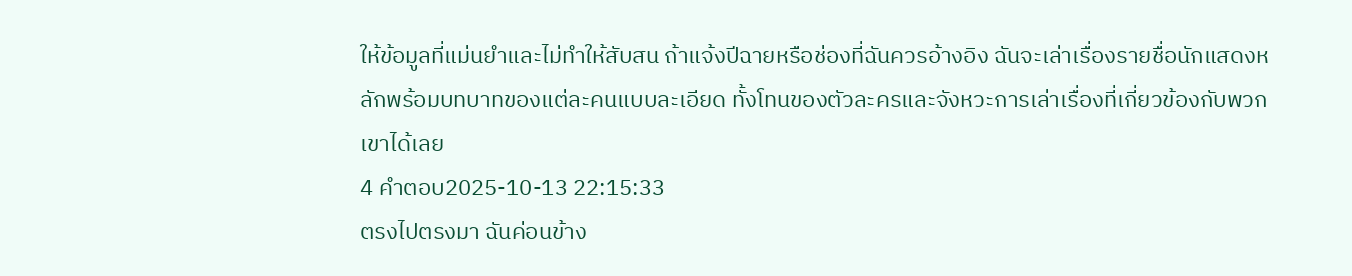ให้ข้อมูลที่แม่นยำและไม่ทำให้สับสน ถ้าแจ้งปีฉายหรือช่องที่ฉันควรอ้างอิง ฉันจะเล่าเรื่องรายชื่อนักแสดงหลักพร้อมบทบาทของแต่ละคนแบบละเอียด ทั้งโทนของตัวละครและจังหวะการเล่าเรื่องที่เกี่ยวข้องกับพวกเขาได้เลย
4 คำตอบ2025-10-13 22:15:33
ตรงไปตรงมา ฉันค่อนข้าง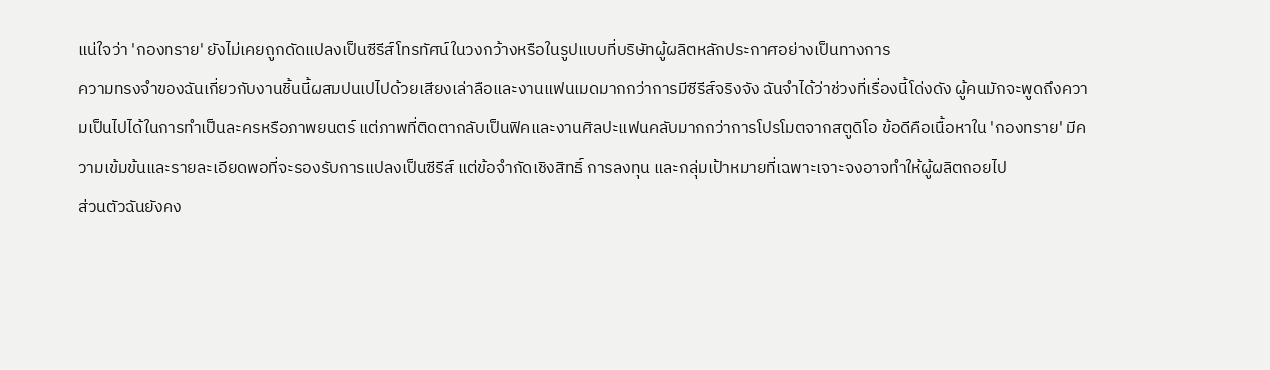แน่ใจว่า 'กองทราย' ยังไม่เคยถูกดัดแปลงเป็นซีรีส์โทรทัศน์ในวงกว้างหรือในรูปแบบที่บริษัทผู้ผลิตหลักประกาศอย่างเป็นทางการ
ความทรงจำของฉันเกี่ยวกับงานชิ้นนี้ผสมปนเปไปด้วยเสียงเล่าลือและงานแฟนเมดมากกว่าการมีซีรีส์จริงจัง ฉันจำได้ว่าช่วงที่เรื่องนี้โด่งดัง ผู้คนมักจะพูดถึงความเป็นไปได้ในการทำเป็นละครหรือภาพยนตร์ แต่ภาพที่ติดตากลับเป็นฟิคและงานศิลปะแฟนคลับมากกว่าการโปรโมตจากสตูดิโอ ข้อดีคือเนื้อหาใน 'กองทราย' มีความเข้มข้นและรายละเอียดพอที่จะรองรับการแปลงเป็นซีรีส์ แต่ข้อจำกัดเชิงสิทธิ์ การลงทุน และกลุ่มเป้าหมายที่เฉพาะเจาะจงอาจทำให้ผู้ผลิตถอยไป
ส่วนตัวฉันยังคง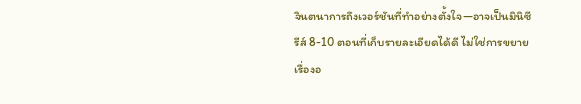จินตนาการถึงเวอร์ชันที่ทำอย่างตั้งใจ—อาจเป็นมินิซีรีส์ 8-10 ตอนที่เก็บรายละเอียดได้ดี ไม่ใช่การขยายเรื่องอ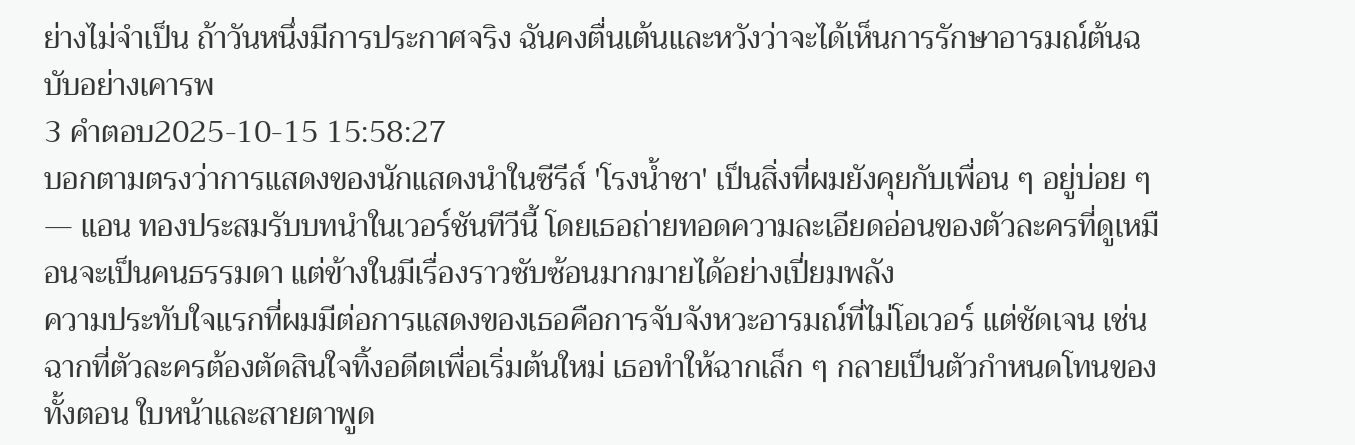ย่างไม่จำเป็น ถ้าวันหนึ่งมีการประกาศจริง ฉันคงตื่นเต้นและหวังว่าจะได้เห็นการรักษาอารมณ์ต้นฉบับอย่างเคารพ
3 คำตอบ2025-10-15 15:58:27
บอกตามตรงว่าการแสดงของนักแสดงนำในซีรีส์ 'โรงน้ำชา' เป็นสิ่งที่ผมยังคุยกับเพื่อน ๆ อยู่บ่อย ๆ — แอน ทองประสมรับบทนำในเวอร์ชันทีวีนี้ โดยเธอถ่ายทอดความละเอียดอ่อนของตัวละครที่ดูเหมือนจะเป็นคนธรรมดา แต่ข้างในมีเรื่องราวซับซ้อนมากมายได้อย่างเปี่ยมพลัง
ความประทับใจแรกที่ผมมีต่อการแสดงของเธอคือการจับจังหวะอารมณ์ที่ไม่โอเวอร์ แต่ชัดเจน เช่น ฉากที่ตัวละครต้องตัดสินใจทิ้งอดีตเพื่อเริ่มต้นใหม่ เธอทำให้ฉากเล็ก ๆ กลายเป็นตัวกำหนดโทนของทั้งตอน ใบหน้าและสายตาพูด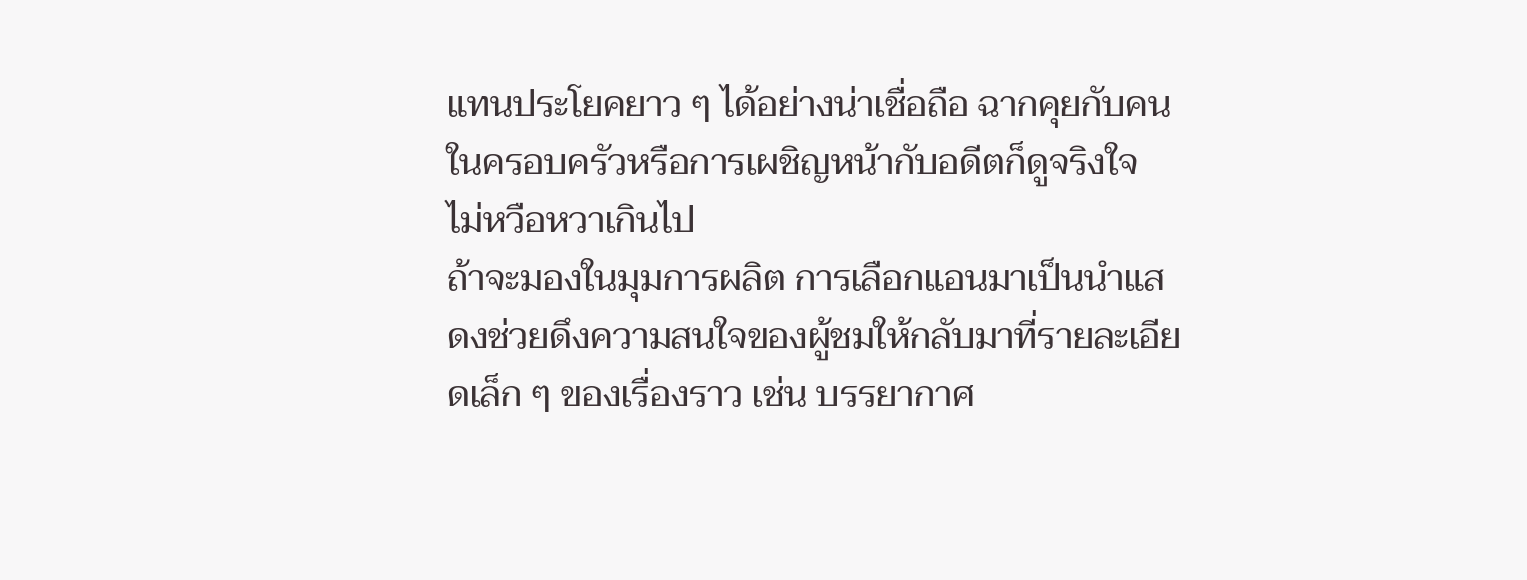แทนประโยคยาว ๆ ได้อย่างน่าเชื่อถือ ฉากคุยกับคนในครอบครัวหรือการเผชิญหน้ากับอดีตก็ดูจริงใจ ไม่หวือหวาเกินไป
ถ้าจะมองในมุมการผลิต การเลือกแอนมาเป็นนำแสดงช่วยดึงความสนใจของผู้ชมให้กลับมาที่รายละเอียดเล็ก ๆ ของเรื่องราว เช่น บรรยากาศ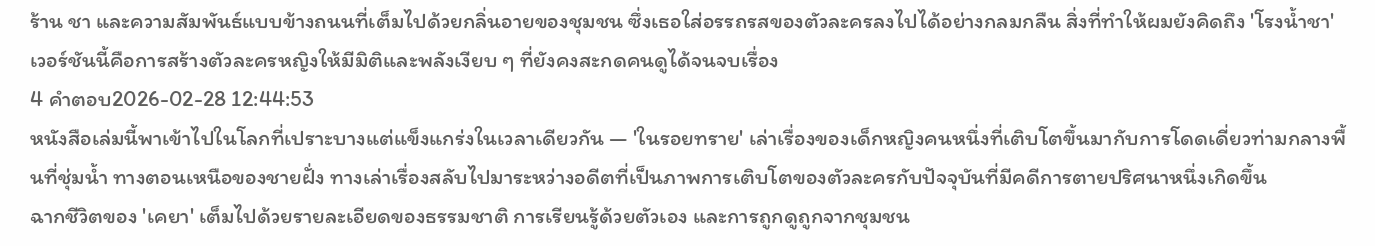ร้าน ชา และความสัมพันธ์แบบข้างถนนที่เต็มไปด้วยกลิ่นอายของชุมชน ซึ่งเธอใส่อรรถรสของตัวละครลงไปได้อย่างกลมกลืน สิ่งที่ทำให้ผมยังคิดถึง 'โรงน้ำชา' เวอร์ชันนี้คือการสร้างตัวละครหญิงให้มีมิติและพลังเงียบ ๆ ที่ยังคงสะกดคนดูได้จนจบเรื่อง
4 คำตอบ2026-02-28 12:44:53
หนังสือเล่มนี้พาเข้าไปในโลกที่เปราะบางแต่แข็งแกร่งในเวลาเดียวกัน — 'ในรอยทราย' เล่าเรื่องของเด็กหญิงคนหนึ่งที่เติบโตขึ้นมากับการโดดเดี่ยวท่ามกลางพื้นที่ชุ่มน้ำ ทางตอนเหนือของชายฝั่ง ทางเล่าเรื่องสลับไปมาระหว่างอดีตที่เป็นภาพการเติบโตของตัวละครกับปัจจุบันที่มีคดีการตายปริศนาหนึ่งเกิดขึ้น
ฉากชีวิตของ 'เคยา' เต็มไปด้วยรายละเอียดของธรรมชาติ การเรียนรู้ด้วยตัวเอง และการถูกดูถูกจากชุมชน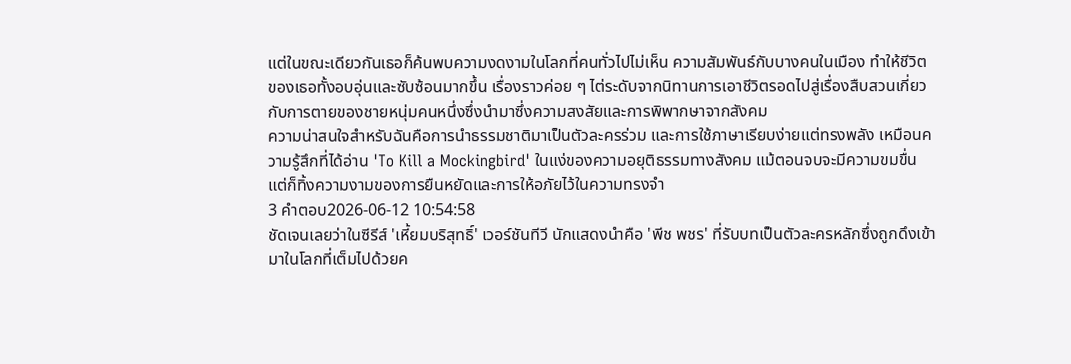แต่ในขณะเดียวกันเธอก็ค้นพบความงดงามในโลกที่คนทั่วไปไม่เห็น ความสัมพันธ์กับบางคนในเมือง ทำให้ชีวิตของเธอทั้งอบอุ่นและซับซ้อนมากขึ้น เรื่องราวค่อย ๆ ไต่ระดับจากนิทานการเอาชีวิตรอดไปสู่เรื่องสืบสวนเกี่ยวกับการตายของชายหนุ่มคนหนึ่งซึ่งนำมาซึ่งความสงสัยและการพิพากษาจากสังคม
ความน่าสนใจสำหรับฉันคือการนำธรรมชาติมาเป็นตัวละครร่วม และการใช้ภาษาเรียบง่ายแต่ทรงพลัง เหมือนความรู้สึกที่ได้อ่าน 'To Kill a Mockingbird' ในแง่ของความอยุติธรรมทางสังคม แม้ตอนจบจะมีความขมขื่น แต่ก็ทิ้งความงามของการยืนหยัดและการให้อภัยไว้ในความทรงจำ
3 คำตอบ2026-06-12 10:54:58
ชัดเจนเลยว่าในซีรีส์ 'เหี้ยมบริสุทธิ์' เวอร์ชันทีวี นักแสดงนำคือ 'พีช พชร' ที่รับบทเป็นตัวละครหลักซึ่งถูกดึงเข้ามาในโลกที่เต็มไปด้วยค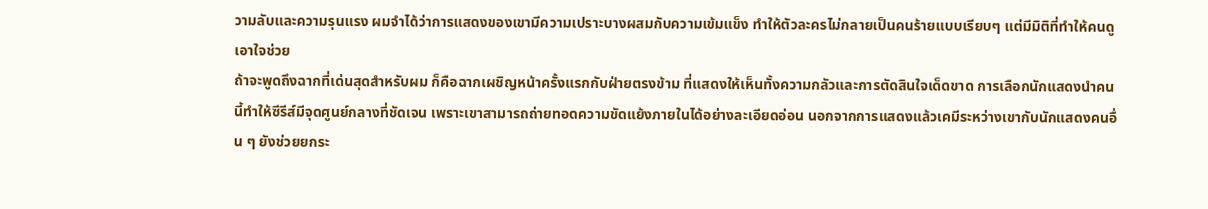วามลับและความรุนแรง ผมจำได้ว่าการแสดงของเขามีความเปราะบางผสมกับความเข้มแข็ง ทำให้ตัวละครไม่กลายเป็นคนร้ายแบบเรียบๆ แต่มีมิติที่ทำให้คนดูเอาใจช่วย
ถ้าจะพูดถึงฉากที่เด่นสุดสำหรับผม ก็คือฉากเผชิญหน้าครั้งแรกกับฝ่ายตรงข้าม ที่แสดงให้เห็นทั้งความกลัวและการตัดสินใจเด็ดขาด การเลือกนักแสดงนำคนนี้ทำให้ซีรีส์มีจุดศูนย์กลางที่ชัดเจน เพราะเขาสามารถถ่ายทอดความขัดแย้งภายในได้อย่างละเอียดอ่อน นอกจากการแสดงแล้วเคมีระหว่างเขากับนักแสดงคนอื่น ๆ ยังช่วยยกระ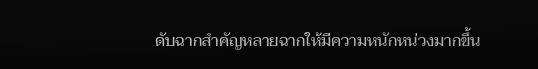ดับฉากสำคัญหลายฉากให้มีความหนักหน่วงมากขึ้น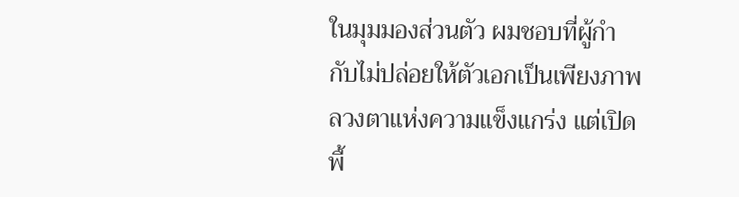ในมุมมองส่วนตัว ผมชอบที่ผู้กำกับไม่ปล่อยให้ตัวเอกเป็นเพียงภาพลวงตาแห่งความแข็งแกร่ง แต่เปิดพื้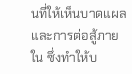นที่ให้เห็นบาดแผลและการต่อสู้ภายใน ซึ่งทำให้บ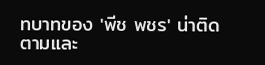ทบาทของ 'พีช พชร' น่าติดตามและ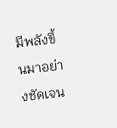มีพลังขึ้นมาอย่างชัดเจน